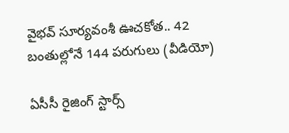వైభవ్ సూర్యవంశీ ఊచకోత.. 42 బంతుల్లోనే 144 పరుగులు (వీడియో)

ఏసీసీ రైజింగ్‌ స్టార్స్‌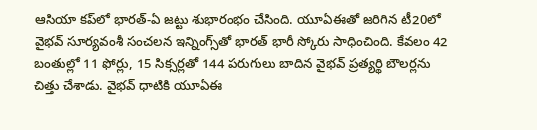ఆసియా కప్‌లో భారత్‌-ఏ జట్టు శుభారంభం చేసింది. యూఏఈతో జరిగిన టీ20లో వైభవ్‌ సూర్యవంశీ సంచలన ఇన్నింగ్స్‌తో భారత్‌ భారీ స్కోరు సాధించింది. కేవలం 42 బంతుల్లో 11 ఫోర్లు, 15 సిక్సర్లతో 144 పరుగులు బాదిన వైభవ్‌ ప్రత్యర్థి బౌలర్లను చిత్తు చేశాడు. వైభవ్‌ ధాటికి యూఏఈ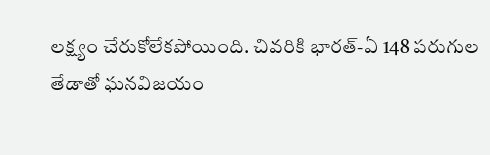లక్ష్యం చేరుకోలేకపోయింది. చివరికి భారత్‌-ఏ 148 పరుగుల తేడాతో ఘనవిజయం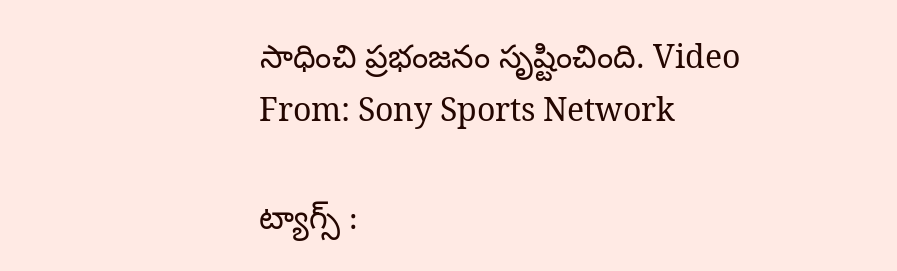సాధించి ప్రభంజనం సృష్టించింది. Video From: Sony Sports Network

ట్యాగ్స్ :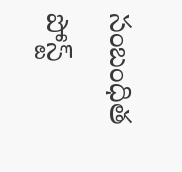సంబంధిత పోస్ట్